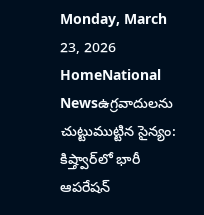Monday, March 23, 2026
HomeNational Newsఉగ్రవాదులను చుట్టుముట్టిన సైన్యం: కిష్త్వార్‌లో భారీ ఆపరేషన్‌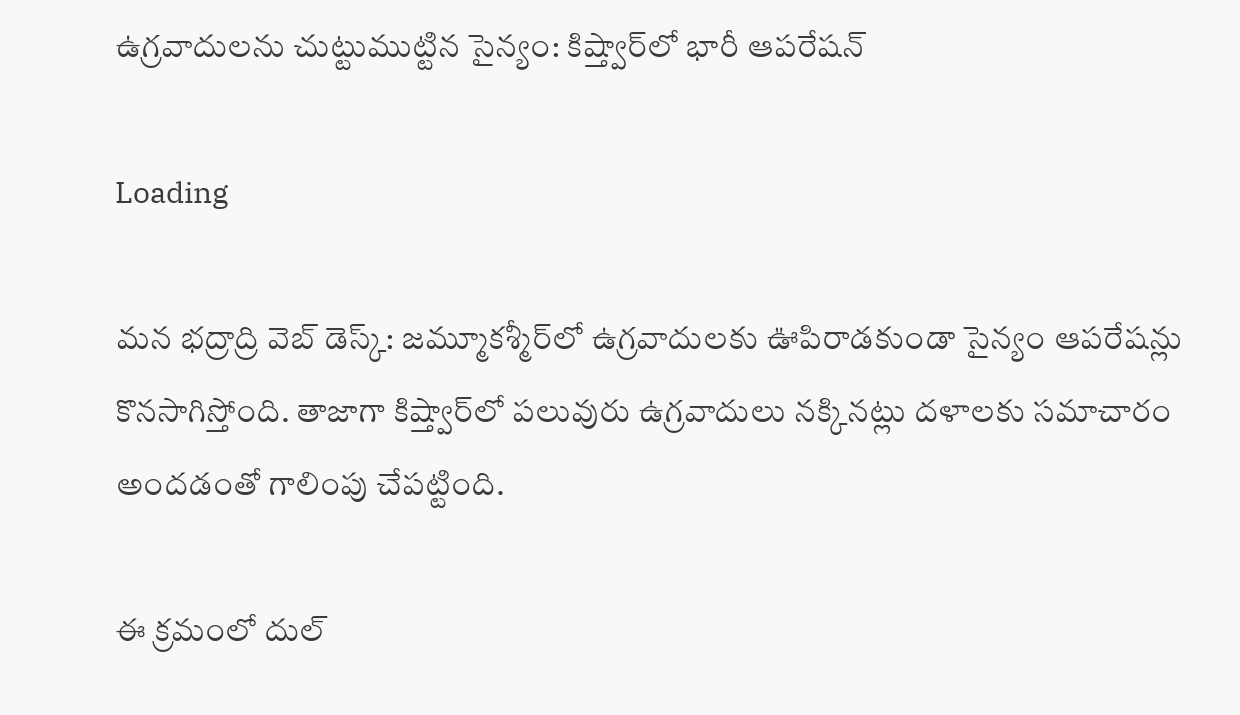ఉగ్రవాదులను చుట్టుముట్టిన సైన్యం: కిష్త్వార్‌లో భారీ ఆపరేషన్‌

Loading

మన భద్రాద్రి వెబ్ డెస్క్: జమ్మూకశ్మీర్‌లో ఉగ్రవాదులకు ఊపిరాడకుండా సైన్యం ఆపరేషన్లు కొనసాగిస్తోంది. తాజాగా కిష్త్వార్‌లో పలువురు ఉగ్రవాదులు నక్కినట్లు దళాలకు సమాచారం అందడంతో గాలింపు చేపట్టింది.

ఈ క్రమంలో దుల్‌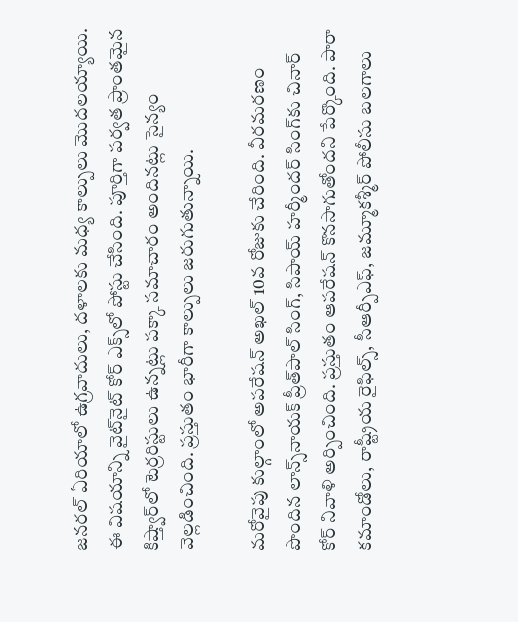జనరల్‌ ఏరియాలో ఉగ్రవాదులు, దళాలకు మధ్య కాల్పులు మొదలయ్యాయి. ఈ విషయాన్ని వైట్‌నైట్‌ కోర్‌ ఎక్స్‌లో పోస్టు చేసింది. పూర్తిగా పర్వత ప్రాంతమైన కిష్త్వార్‌లో టెర్రరిస్టులు ఉన్నట్లు పక్కా సమాచారం అందినట్లు సైన్యం వెల్లడించింది. ప్రస్తుతం భారీగా కాల్పులు జరుగుతున్నాయి.

మరోవైపు కుల్గాంలో అపరేషన్‌ అఖల్‌ 10వ రోజుకు చేరింది. వీరమరణం పొందిన లాన్స్‌నాయక్‌ ప్రీత్‌పాల్‌ సింగ్‌, సిపాయ్‌ హర్మీందర్‌ సింగ్‌కు చినార్‌ కోర్‌ నివాళి అర్పించింది. ప్రస్తుతం ఆపరేషన్‌ కొనసాగుతోందని పేర్కొంది. పారా కమాండోలు, రాష్ట్రీయ రైఫిల్స్‌, సీఆర్పీఎఫ్‌, జమ్మూకశ్మీర్‌ పోలీసు బలగాలు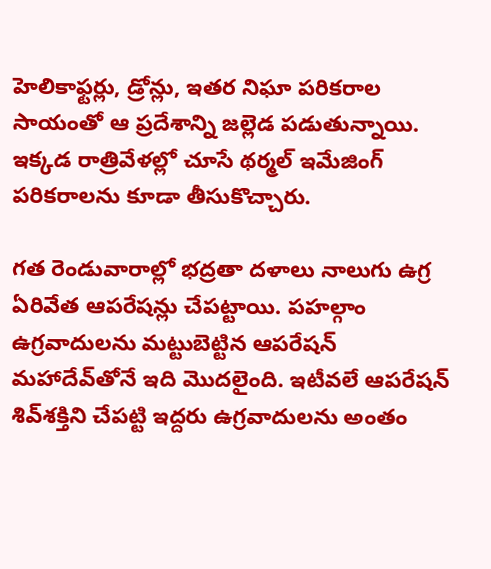హెలికాఫ్టర్లు, డ్రోన్లు, ఇతర నిఘా పరికరాల సాయంతో ఆ ప్రదేశాన్ని జల్లెడ పడుతున్నాయి. ఇక్కడ రాత్రివేళల్లో చూసే థర్మల్‌ ఇమేజింగ్‌ పరికరాలను కూడా తీసుకొచ్చారు.

గత రెండువారాల్లో భద్రతా దళాలు నాలుగు ఉగ్ర ఏరివేత ఆపరేషన్లు చేపట్టాయి. పహల్గాం ఉగ్రవాదులను మట్టుబెట్టిన ఆపరేషన్‌ మహాదేవ్‌తోనే ఇది మొదలైంది. ఇటీవలే ఆపరేషన్‌ శివ్‌శక్తిని చేపట్టి ఇద్దరు ఉగ్రవాదులను అంతం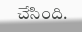చేసింది.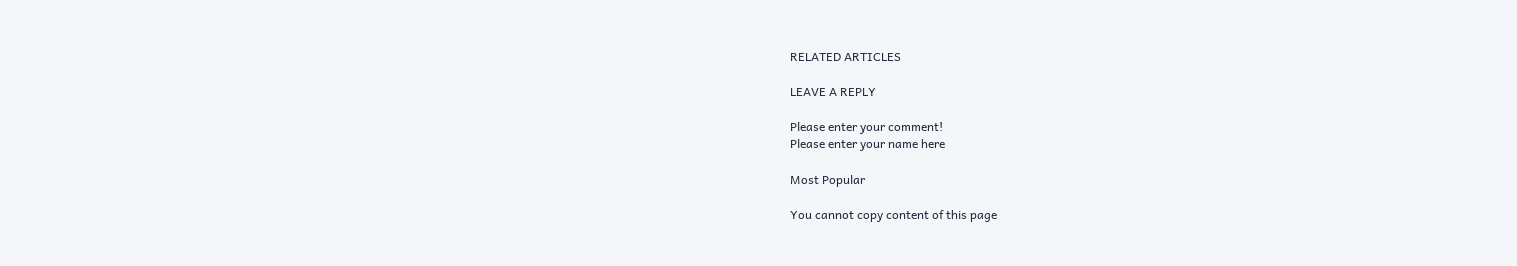RELATED ARTICLES

LEAVE A REPLY

Please enter your comment!
Please enter your name here

Most Popular

You cannot copy content of this page